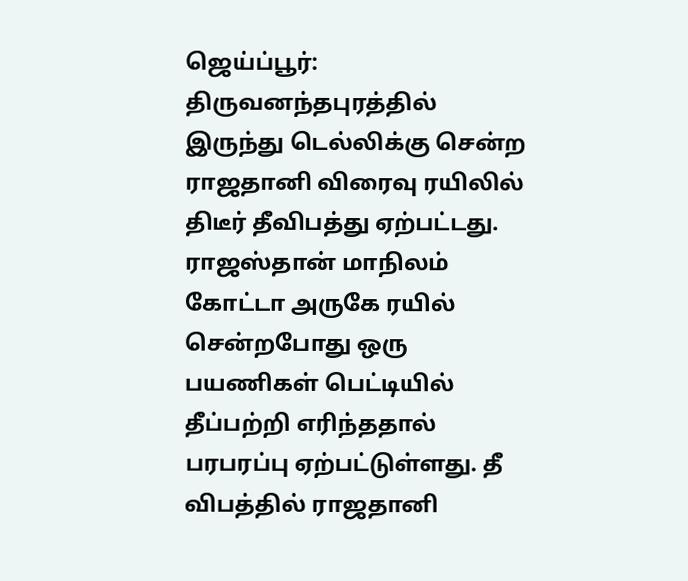ஜெய்ப்பூர்: திருவனந்தபுரத்தில் இருந்து டெல்லிக்கு சென்ற ராஜதானி விரைவு ரயிலில் திடீர் தீவிபத்து ஏற்பட்டது. ராஜஸ்தான் மாநிலம் கோட்டா அருகே ரயில் சென்றபோது ஒரு பயணிகள் பெட்டியில் தீப்பற்றி எரிந்ததால் பரபரப்பு ஏற்பட்டுள்ளது. தீ விபத்தில் ராஜதானி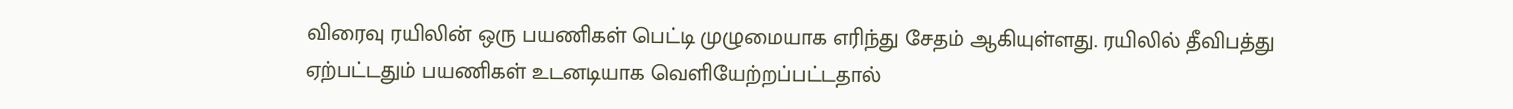விரைவு ரயிலின் ஒரு பயணிகள் பெட்டி முழுமையாக எரிந்து சேதம் ஆகியுள்ளது. ரயிலில் தீவிபத்து ஏற்பட்டதும் பயணிகள் உடனடியாக வெளியேற்றப்பட்டதால்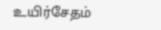உயிர்சேதம்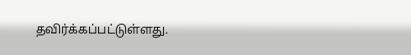தவிர்க்கப்பட்டுள்ளது.